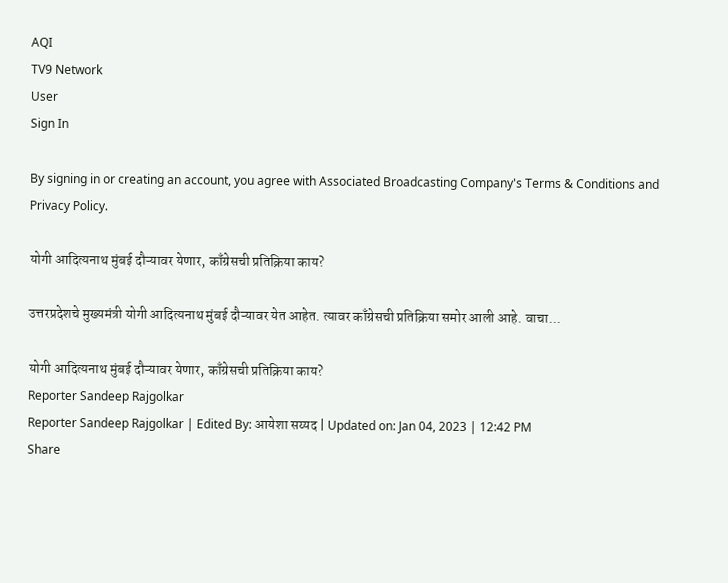AQI
TV9 Network
User
Sign In

By signing in or creating an account, you agree with Associated Broadcasting Company's Terms & Conditions and Privacy Policy.

योगी आदित्यनाथ मुंबई दौऱ्यावर येणार, काँग्रेसची प्रतिक्रिया काय?

उत्तरप्रदेशचे मुख्यमंत्री योगी आदित्यनाथ मुंबई दौऱ्यावर येत आहेत. त्यावर काँग्रेसची प्रतिक्रिया समोर आली आहे. वाचा...

योगी आदित्यनाथ मुंबई दौऱ्यावर येणार, काँग्रेसची प्रतिक्रिया काय?
Reporter Sandeep Rajgolkar
Reporter Sandeep Rajgolkar | Edited By: आयेशा सय्यद | Updated on: Jan 04, 2023 | 12:42 PM
Share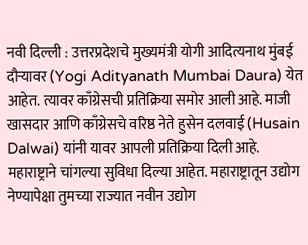नवी दिल्ली : उत्तरप्रदेशचे मुख्यमंत्री योगी आदित्यनाथ मुंबई दौऱ्यावर (Yogi Adityanath Mumbai Daura) येत आहेत. त्यावर काँग्रेसची प्रतिक्रिया समोर आली आहे. माजी खासदार आणि काँग्रेसचे वरिष्ठ नेते हुसेन दलवाई (Husain Dalwai) यांनी यावर आपली प्रतिक्रिया दिली आहे. महाराष्ट्राने चांगल्या सुविधा दिल्या आहेत. महाराष्ट्रातून उद्योग नेण्यापेक्षा तुमच्या राज्यात नवीन उद्योग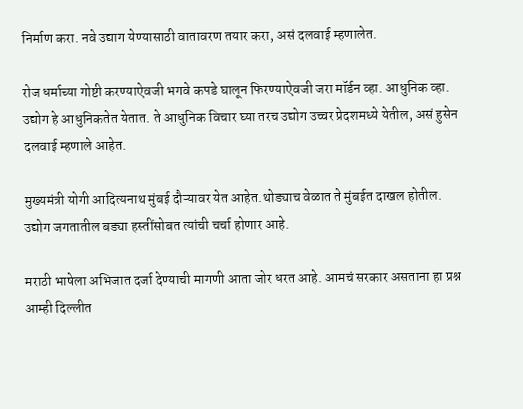निर्माण करा. नवे उद्याग येण्यासाठी वातावरण तयार करा, असं दलवाई म्हणालेत.

रोज धर्माच्या गोष्टी करण्याऐवजी भगवे कपडे घालून फिरण्याऐवजी जरा मॉर्डन व्हा. आधुनिक व्हा. उद्योग हे आधुनिकतेत येतात. ते आधुनिक विचार घ्या तरच उद्योग उच्चर प्रेदशमध्ये येतील, असं हुसेन दलवाई म्हणाले आहेत.

मुख्यमंत्री योगी आदित्यनाथ मुंबई दौऱ्यावर येत आहेत.थोड्याच वेळात ते मुंबईत दाखल होतील. उद्योग जगतातील बड्या हस्तींसोबत त्यांची चर्चा होणार आहे.

मराठी भाषेला अभिजात दर्जा देण्याची मागणी आता जोर धरत आहे. आमचं सरकार असताना हा प्रश्न आम्ही दिल्लीत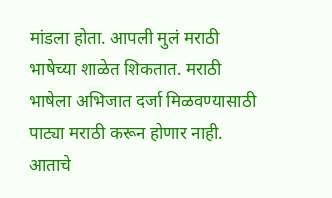मांडला होता. आपली मुलं मराठी भाषेच्या शाळेत शिकतात. मराठी भाषेला अभिजात दर्जा मिळवण्यासाठी पाट्या मराठी करून होणार नाही. आताचे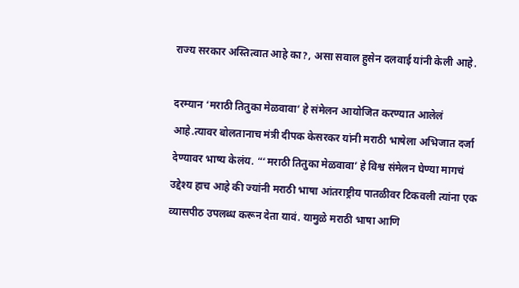राज्य सरकार अस्तित्वात आहे का?, असा सवाल हुसेन दलवाई यांनी केली आहे.

दरम्यान ‘मराठी तितुका मेळवावा’ हे संमेलन आयोजित करण्यात आलेलं आहे.त्यावर बोलतानाच मंत्री दीपक केसरकर यांनी मराठी भाषेला अभिजात दर्जा देण्यावर भाष्य केलंय. “‘मराठी तितुका मेळवावा’ हे विश्व संमेलन घेण्या मागचं उद्देश्य हाच आहे की ज्यांनी मराठी भाषा आंतराष्ट्रीय पातळीवर टिकवली त्यांना एक व्यासपीठ उपलब्ध करून देता यावं. यामुळे मराठी भाषा आणि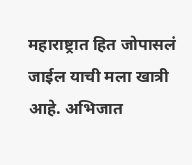महाराष्ट्रात हित जोपासलं जाईल याची मला खात्री आहे. अभिजात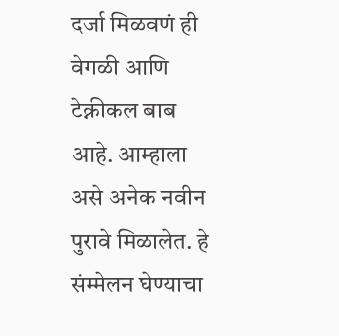दर्जा मिळवणं ही वेगळी आणि टेक्नीकल बाब आहे. आम्हाला असे अनेक नवीन पुरावे मिळालेत. हे संम्मेलन घेण्याचा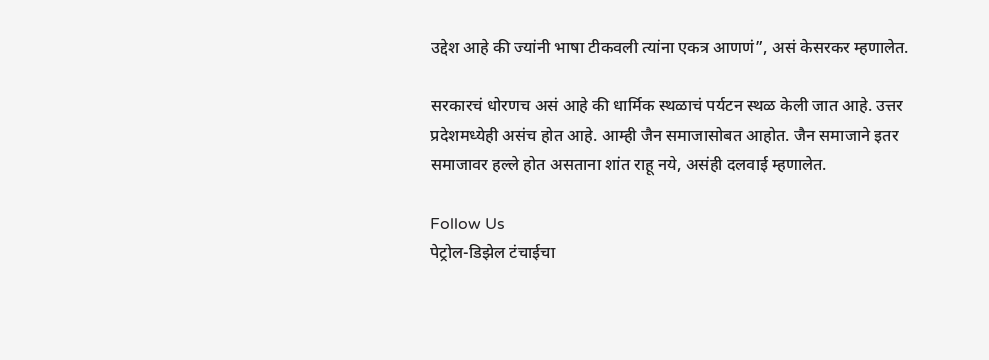उद्देश आहे की ज्यांनी भाषा टीकवली त्यांना एकत्र आणणं”, असं केसरकर म्हणालेत.

सरकारचं धोरणच असं आहे की धार्मिक स्थळाचं पर्यटन स्थळ केली जात आहे. उत्तर प्रदेशमध्येही असंच होत आहे. आम्ही जैन समाजासोबत आहोत. जैन समाजाने इतर समाजावर हल्ले होत असताना शांत राहू नये, असंही दलवाई म्हणालेत.

Follow Us
पेट्रोल-डिझेल टंचाईचा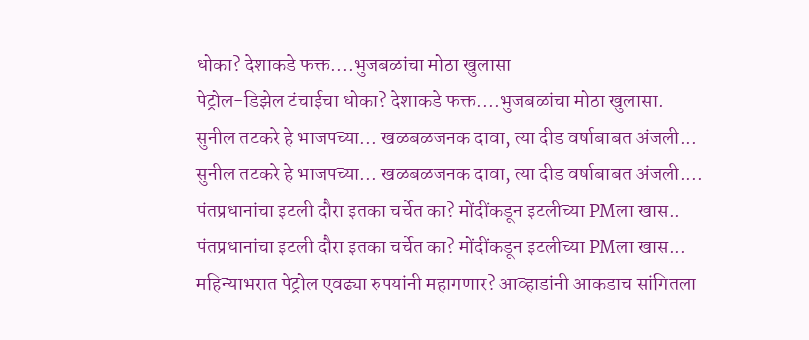धोका? देशाकडे फक्त....भुजबळांचा मोठा खुलासा
पेट्रोल-डिझेल टंचाईचा धोका? देशाकडे फक्त....भुजबळांचा मोठा खुलासा.
सुनील तटकरे हे भाजपच्या... खळबळजनक दावा, त्या दीड वर्षाबाबत अंजली...
सुनील तटकरे हे भाजपच्या... खळबळजनक दावा, त्या दीड वर्षाबाबत अंजली....
पंतप्रधानांचा इटली दौरा इतका चर्चेत का? मोंदींकडून इटलीच्या PMला खास..
पंतप्रधानांचा इटली दौरा इतका चर्चेत का? मोंदींकडून इटलीच्या PMला खास...
महिन्याभरात पेट्रोल एवढ्या रुपयांनी महागणार? आव्हाडांनी आकडाच सांगितला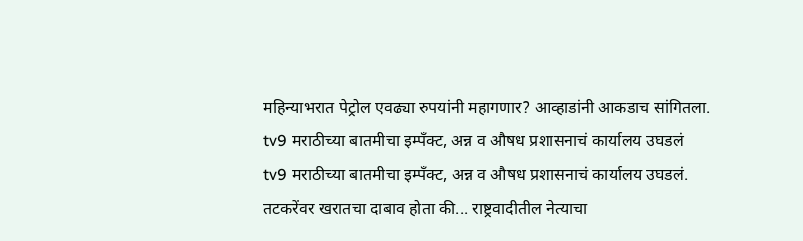महिन्याभरात पेट्रोल एवढ्या रुपयांनी महागणार? आव्हाडांनी आकडाच सांगितला.
tv9 मराठीच्या बातमीचा इम्पँक्ट, अन्न व औषध प्रशासनाचं कार्यालय उघडलं
tv9 मराठीच्या बातमीचा इम्पँक्ट, अन्न व औषध प्रशासनाचं कार्यालय उघडलं.
तटकरेंवर खरातचा दाबाव होता की... राष्ट्रवादीतील नेत्याचा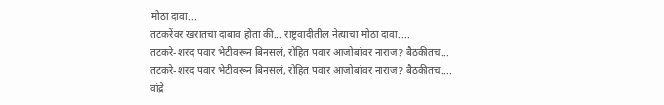मोठा दावा...
तटकरेंवर खरातचा दाबाव होता की... राष्ट्रवादीतील नेत्याचा मोठा दावा....
तटकरे-शरद पवार भेटीवरून बिनसलं, रोहित पवार आजोबांवर नाराज? बैठकीतच...
तटकरे-शरद पवार भेटीवरून बिनसलं, रोहित पवार आजोबांवर नाराज? बैठकीतच....
वांद्रे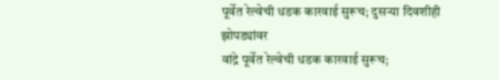पूर्वेत रेल्वेची धडक कारवाई सुरूच; दुसऱ्या दिवशीही झोपड्यांवर
वांद्रे पूर्वेत रेल्वेची धडक कारवाई सुरूच;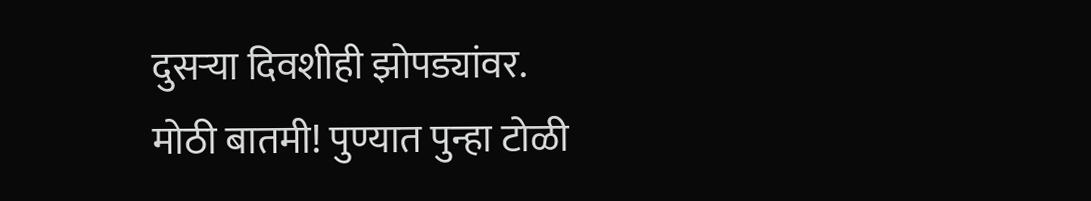दुसऱ्या दिवशीही झोपड्यांवर.
मोठी बातमी! पुण्यात पुन्हा टोळी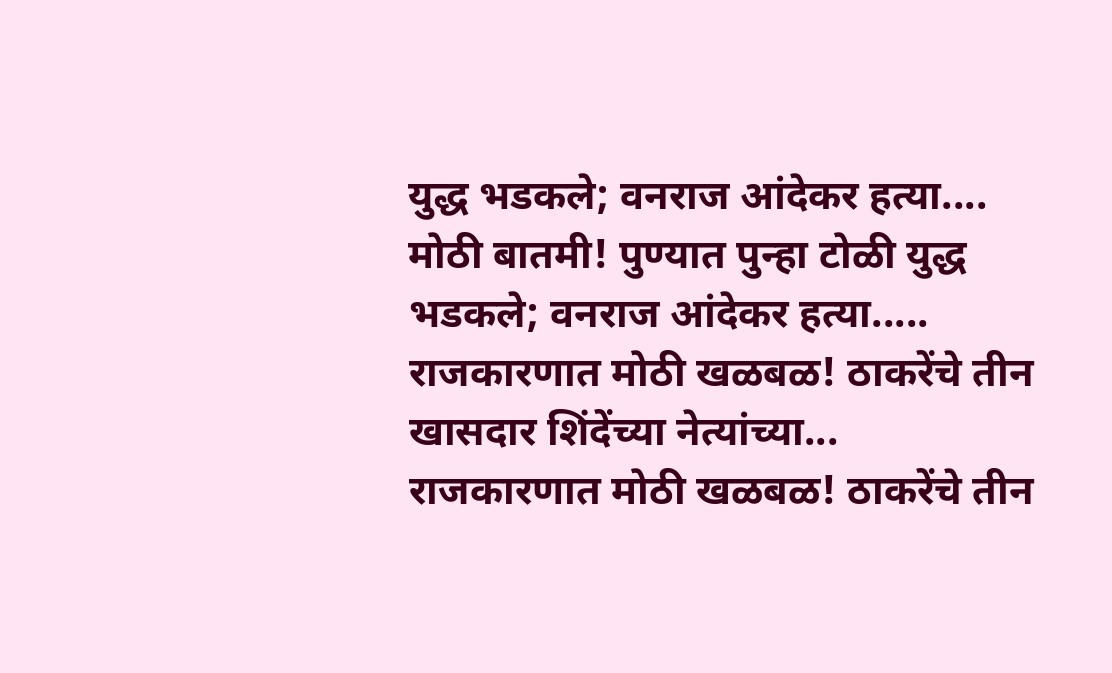युद्ध भडकले; वनराज आंदेकर हत्या....
मोठी बातमी! पुण्यात पुन्हा टोळी युद्ध भडकले; वनराज आंदेकर हत्या.....
राजकारणात मोठी खळबळ! ठाकरेंचे तीन खासदार शिंदेंच्या नेत्यांच्या...
राजकारणात मोठी खळबळ! ठाकरेंचे तीन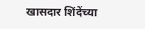खासदार शिंदेंच्या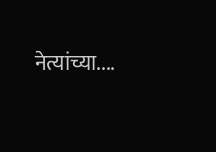नेत्यांच्या....